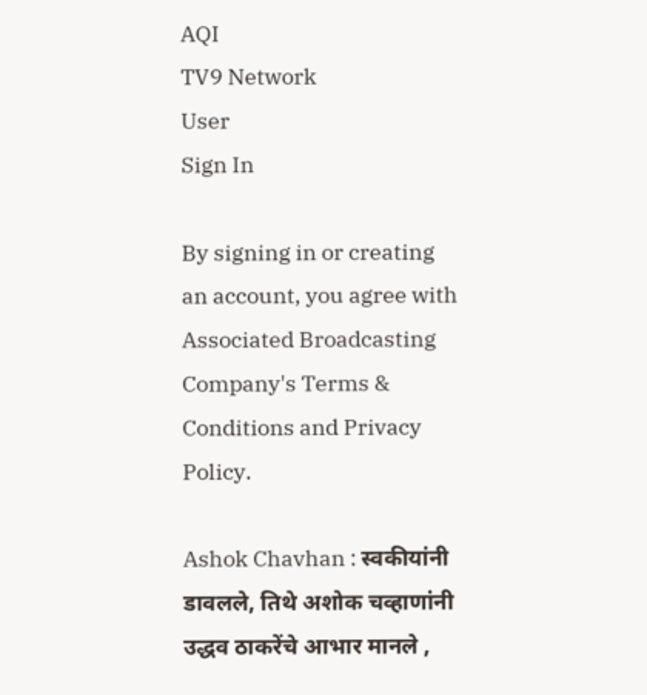AQI
TV9 Network
User
Sign In

By signing in or creating an account, you agree with Associated Broadcasting Company's Terms & Conditions and Privacy Policy.

Ashok Chavhan : स्वकीयांनी डावलले, तिथे अशोक चव्हाणांनी उद्धव ठाकरेंचे आभार मानले ,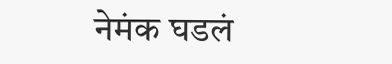नेमंक घडलं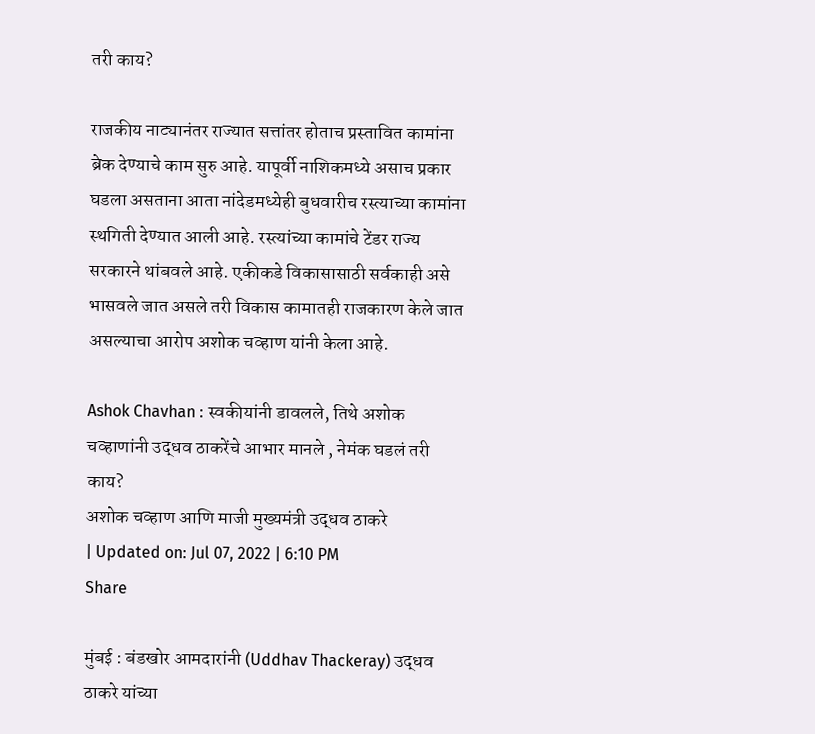तरी काय?

राजकीय नाट्यानंतर राज्यात सत्तांतर होताच प्रस्तावित कामांना ब्रेक देण्याचे काम सुरु आहे. यापूर्वी नाशिकमध्ये असाच प्रकार घडला असताना आता नांदेडमध्येही बुधवारीच रस्त्याच्या कामांना स्थगिती देण्यात आली आहे. रस्त्यांच्या कामांचे टेंडर राज्य सरकारने थांबवले आहे. एकीकडे विकासासाठी सर्वकाही असे भासवले जात असले तरी विकास कामातही राजकारण केले जात असल्याचा आरोप अशोक चव्हाण यांनी केला आहे.

Ashok Chavhan : स्वकीयांनी डावलले, तिथे अशोक चव्हाणांनी उद्धव ठाकरेंचे आभार मानले , नेमंक घडलं तरी काय?
अशोक चव्हाण आणि माजी मुख्यमंत्री उद्धव ठाकरे
| Updated on: Jul 07, 2022 | 6:10 PM
Share

मुंबई : बंडखोर आमदारांनी (Uddhav Thackeray) उद्धव ठाकरे यांच्या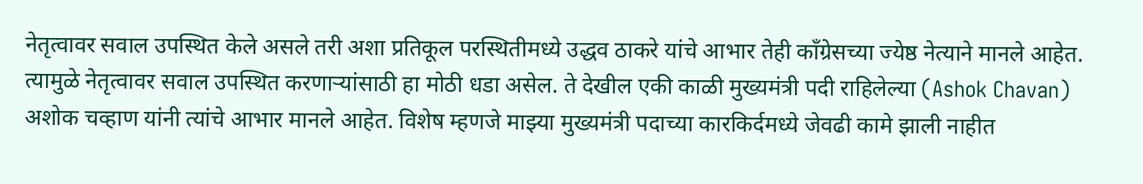नेतृत्वावर सवाल उपस्थित केले असले तरी अशा प्रतिकूल परस्थितीमध्ये उद्धव ठाकरे यांचे आभार तेही कॉंग्रेसच्या ज्येष्ठ नेत्याने मानले आहेत. त्यामुळे नेतृत्वावर सवाल उपस्थित करणाऱ्यांसाठी हा मोठी धडा असेल. ते देखील एकी काळी मुख्यमंत्री पदी राहिलेल्या (Ashok Chavan) अशोक चव्हाण यांनी त्यांचे आभार मानले आहेत. विशेष म्हणजे माझ्या मुख्यमंत्री पदाच्या कारकिर्दमध्ये जेवढी कामे झाली नाहीत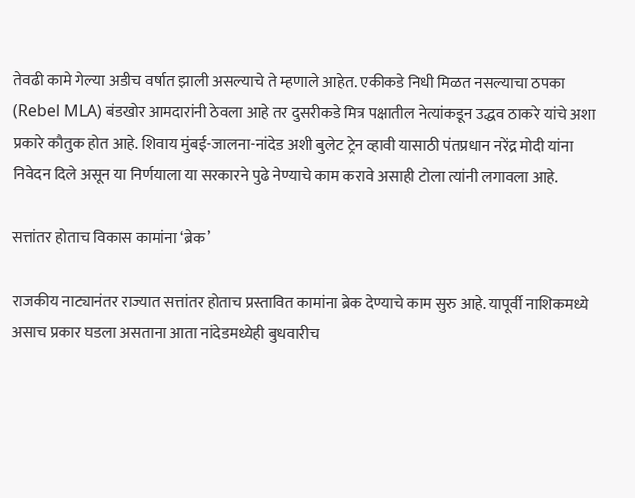तेवढी कामे गेल्या अडीच वर्षात झाली असल्याचे ते म्हणाले आहेत. एकीकडे निधी मिळत नसल्याचा ठपका (Rebel MLA) बंडखोर आमदारांनी ठेवला आहे तर दुसरीकडे मित्र पक्षातील नेत्यांकडून उद्धव ठाकरे यांचे अशा प्रकारे कौतुक होत आहे. शिवाय मुंबई-जालना-नांदेड अशी बुलेट ट्रेन व्हावी यासाठी पंतप्रधान नरेंद्र मोदी यांना निवेदन दिले असून या निर्णयाला या सरकारने पुढे नेण्याचे काम करावे असाही टोला त्यांनी लगावला आहे.

सत्तांतर होताच विकास कामांना ‘ब्रेक’

राजकीय नाट्यानंतर राज्यात सत्तांतर होताच प्रस्तावित कामांना ब्रेक देण्याचे काम सुरु आहे. यापूर्वी नाशिकमध्ये असाच प्रकार घडला असताना आता नांदेडमध्येही बुधवारीच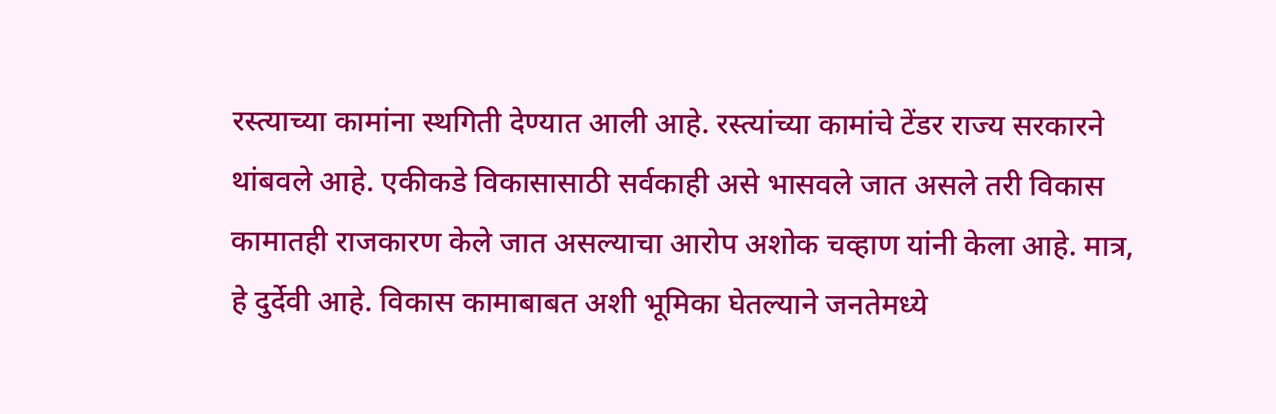रस्त्याच्या कामांना स्थगिती देण्यात आली आहे. रस्त्यांच्या कामांचे टेंडर राज्य सरकारने थांबवले आहे. एकीकडे विकासासाठी सर्वकाही असे भासवले जात असले तरी विकास कामातही राजकारण केले जात असल्याचा आरोप अशोक चव्हाण यांनी केला आहे. मात्र, हे दुर्देवी आहे. विकास कामाबाबत अशी भूमिका घेतल्याने जनतेमध्ये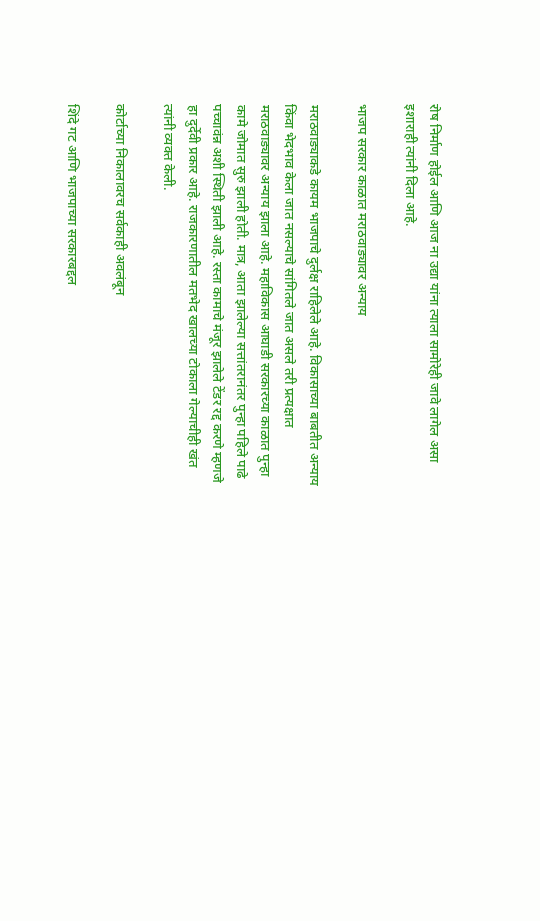रोष निर्माण होईल आणि आज ना उद्या यांना त्याला सामोरेही जावे लागेल असा इशाराही त्यांनी दिला आहे.

भाजप सरकार काळात मराठवाड्यावर अन्याय

मराठवाड्याकडे कायम भाजपाचे दुर्लक्ष राहिलेले आहे. विकासाच्या बाबतीत अन्याय किंवा भेदभाव केला जात नसल्याचे सांगितले जात असले तरी प्रत्यक्षात मराठवाड्यावर अन्याय झाला आहे. महाविकास आघाडी सरकारच्या काळात पुन्हा कामे जोमात सुरु झाली होती. मात्र, आता झालेल्या सत्तांतरानंतर पुन्हा पहिले पाढे पच्चावंन्न अशी स्थिती झाली आहे. रस्ता कामाचे मंजूर झालेले टेंडर रद्द करणे म्हणजे हा दुर्देवी प्रकार आहे. राजकारणातील मतभेद खालच्या टोकाला गेल्याचीही खंत त्यांनी व्यक्त केली.

कोर्टाच्या निकालावरच सर्वकाही अवलंबून

शिंदे गट आणि भाजपाच्या सरकारबद्दल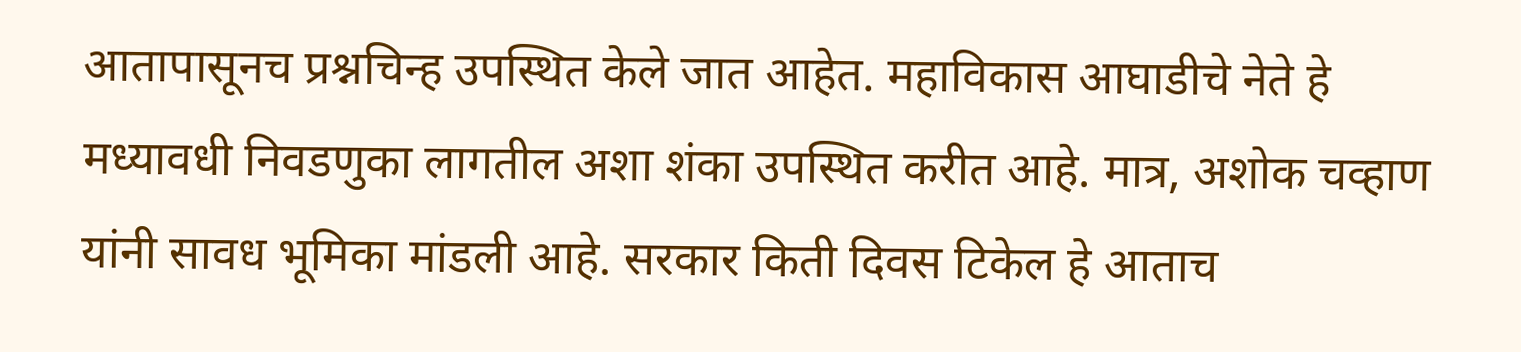आतापासूनच प्रश्नचिन्ह उपस्थित केले जात आहेत. महाविकास आघाडीचे नेते हे मध्यावधी निवडणुका लागतील अशा शंका उपस्थित करीत आहे. मात्र, अशोक चव्हाण यांनी सावध भूमिका मांडली आहे. सरकार किती दिवस टिकेल हे आताच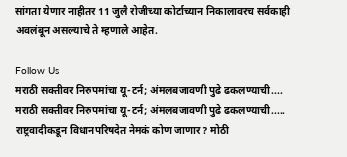सांगता येणार नाहीतर 11 जुलै रोजीच्या कोर्टाच्यान निकालावरच सर्वकाही अवलंबून असल्याचे ते म्हणाले आहेत.

Follow Us
मराठी सक्तीवर निरुपमांचा यू-टर्न; अंमलबजावणी पुढे ढकलण्याची....
मराठी सक्तीवर निरुपमांचा यू-टर्न; अंमलबजावणी पुढे ढकलण्याची.....
राष्ट्रवादीकडून विधानपरिषदेत नेमकं कोण जाणार? मोठी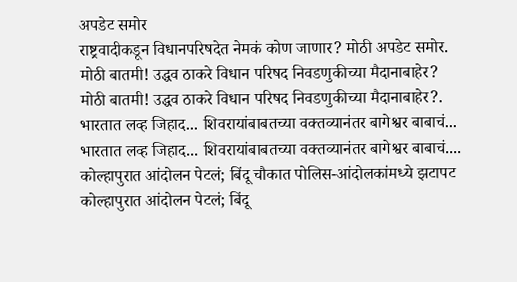अपडेट समोर
राष्ट्रवादीकडून विधानपरिषदेत नेमकं कोण जाणार? मोठी अपडेट समोर.
मोठी बातमी! उद्धव ठाकरे विधान परिषद निवडणुकीच्या मैदानाबाहेर?
मोठी बातमी! उद्धव ठाकरे विधान परिषद निवडणुकीच्या मैदानाबाहेर?.
भारतात लव्ह जिहाद... शिवरायांबाबतच्या वक्तव्यानंतर बागेश्वर बाबाचं...
भारतात लव्ह जिहाद... शिवरायांबाबतच्या वक्तव्यानंतर बागेश्वर बाबाचं....
कोल्हापुरात आंदोलन पेटलं; बिंदू चौकात पोलिस-आंदोलकांमध्ये झटापट
कोल्हापुरात आंदोलन पेटलं; बिंदू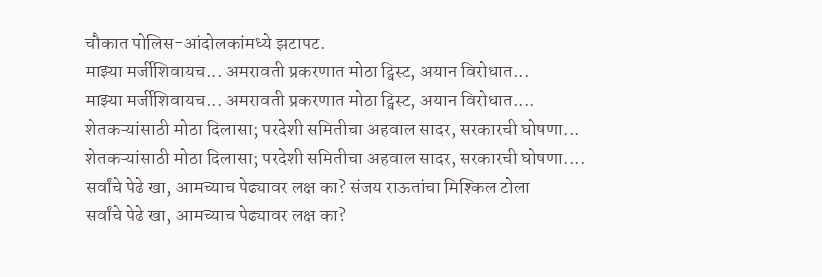चौकात पोलिस-आंदोलकांमध्ये झटापट.
माझ्या मर्जीशिवायच... अमरावती प्रकरणात मोठा ट्विस्ट, अयान विरोधात...
माझ्या मर्जीशिवायच... अमरावती प्रकरणात मोठा ट्विस्ट, अयान विरोधात....
शेतकऱ्यांसाठी मोठा दिलासा; परदेशी समितीचा अहवाल सादर, सरकारची घोषणा...
शेतकऱ्यांसाठी मोठा दिलासा; परदेशी समितीचा अहवाल सादर, सरकारची घोषणा....
सर्वांचे पेढे खा, आमच्याच पेढ्यावर लक्ष का? संजय राऊतांचा मिश्किल टोला
सर्वांचे पेढे खा, आमच्याच पेढ्यावर लक्ष का?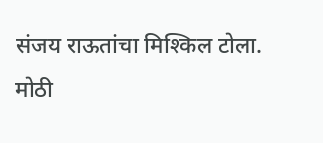संजय राऊतांचा मिश्किल टोला.
मोठी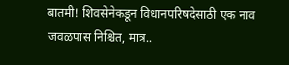बातमी! शिवसेनेकडून विधानपरिषदेसाठी एक नाव जवळपास निश्चित, मात्र..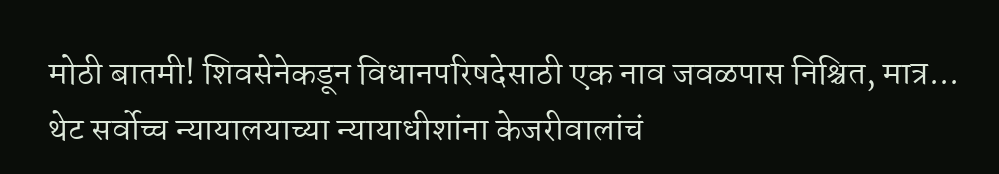मोठी बातमी! शिवसेनेकडून विधानपरिषदेसाठी एक नाव जवळपास निश्चित, मात्र...
थेट सर्वोच्च न्यायालयाच्या न्यायाधीशांना केजरीवालांचं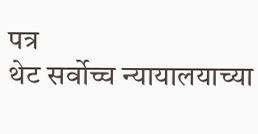पत्र
थेट सर्वोच्च न्यायालयाच्या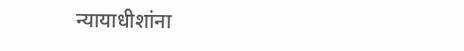न्यायाधीशांना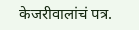केजरीवालांचं पत्र.